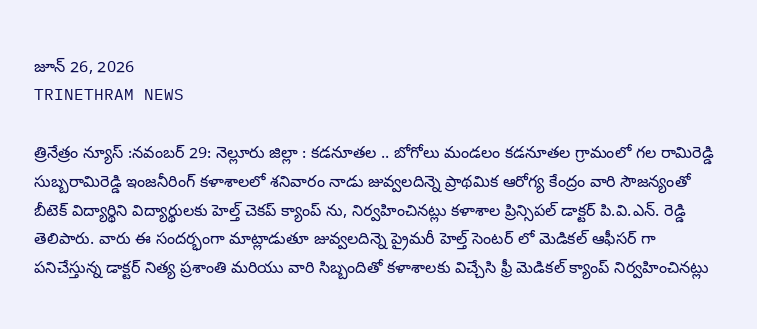జూన్ 26, 2026
TRINETHRAM NEWS

త్రినేత్రం న్యూస్ :నవంబర్ 29: నెల్లూరు జిల్లా : కడనూతల .. బోగోలు మండలం కడనూతల గ్రామంలో గల రామిరెడ్డి సుబ్బరామిరెడ్డి ఇంజనీరింగ్ కళాశాలలో శనివారం నాడు జువ్వలదిన్నె ప్రాథమిక ఆరోగ్య కేంద్రం వారి సౌజన్యంతో బీటెక్ విద్యార్థిని విద్యార్థులకు హెల్త్ చెకప్ క్యాంప్ ను, నిర్వహించినట్లు కళాశాల ప్రిన్సిపల్ డాక్టర్ పి.వి.ఎన్. రెడ్డి తెలిపారు. వారు ఈ సందర్భంగా మాట్లాడుతూ జువ్వలదిన్నె ప్రైమరీ హెల్త్ సెంటర్ లో మెడికల్ ఆఫీసర్ గా పనిచేస్తున్న డాక్టర్ నిత్య ప్రశాంతి మరియు వారి సిబ్బందితో కళాశాలకు విచ్చేసి ఫ్రీ మెడికల్ క్యాంప్ నిర్వహించినట్లు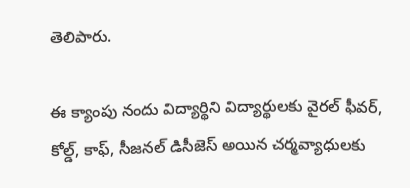తెలిపారు.

ఈ క్యాంపు నందు విద్యార్థిని విద్యార్థులకు వైరల్ ఫీవర్, కోల్డ్, కాఫ్, సీజనల్ డిసీజెస్ అయిన చర్మవ్యాధులకు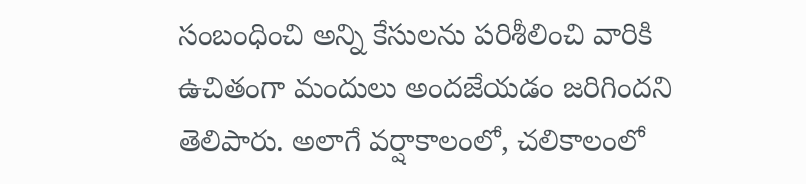సంబంధించి అన్ని కేసులను పరిశీలించి వారికి ఉచితంగా మందులు అందజేయడం జరిగిందని తెలిపారు. అలాగే వర్షాకాలంలో, చలికాలంలో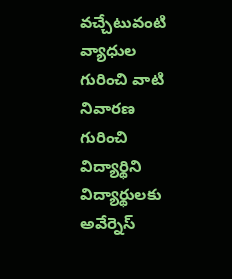వచ్చేటువంటి వ్యాధుల గురించి వాటి నివారణ గురించి విద్యార్థిని విద్యార్థులకు అవేర్నెస్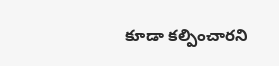కూడా కల్పించారని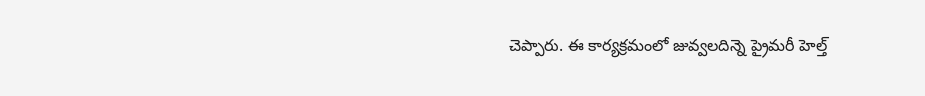చెప్పారు. ఈ కార్యక్రమంలో జువ్వలదిన్నె ప్రైమరీ హెల్త్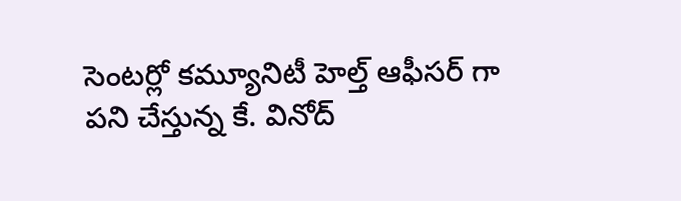సెంటర్లో కమ్యూనిటీ హెల్త్ ఆఫీసర్ గా పని చేస్తున్న కే. వినోద్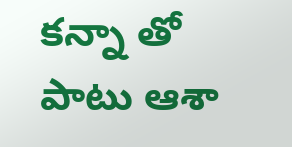కన్నా తో పాటు ఆశా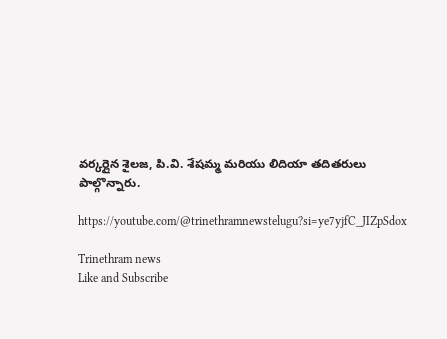వర్కర్లైన శైలజ, పి.వి. శేషమ్మ మరియు లిదియా తదితరులు పాల్గొన్నారు.

https://youtube.com/@trinethramnewstelugu?si=ye7yjfC_JIZpSdox

Trinethram news
Like and Subscribe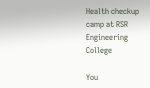Health checkup camp at RSR Engineering College

You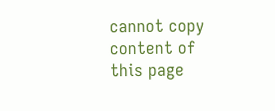cannot copy content of this page